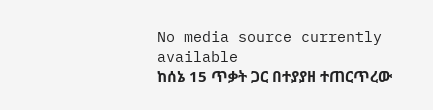No media source currently available
ከሰኔ 15 ጥቃት ጋር በተያያዘ ተጠርጥረው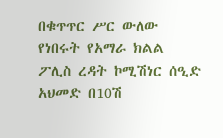በቁጥጥር ሥር ውለው የነበሩት የአማራ ክልል ፖሊስ ረዳት ኮሚሽነር ሰዒድ አህመድ በ10ሽ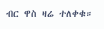ብር ዋስ ዛሬ ተለቀቁ።